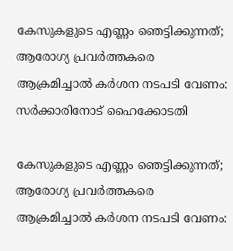കേസുകളുടെ എണ്ണം ഞെട്ടിക്കുന്നത്; ആരോഗ്യ പ്രവര്‍ത്തകരെ ആക്രമിച്ചാല്‍ കര്‍ശന നടപടി വേണം: സര്‍ക്കാരിനോട് ഹൈക്കോടതി

കേസുകളുടെ എണ്ണം ഞെട്ടിക്കുന്നത്; ആരോഗ്യ പ്രവര്‍ത്തകരെ ആക്രമിച്ചാല്‍ കര്‍ശന നടപടി വേണം: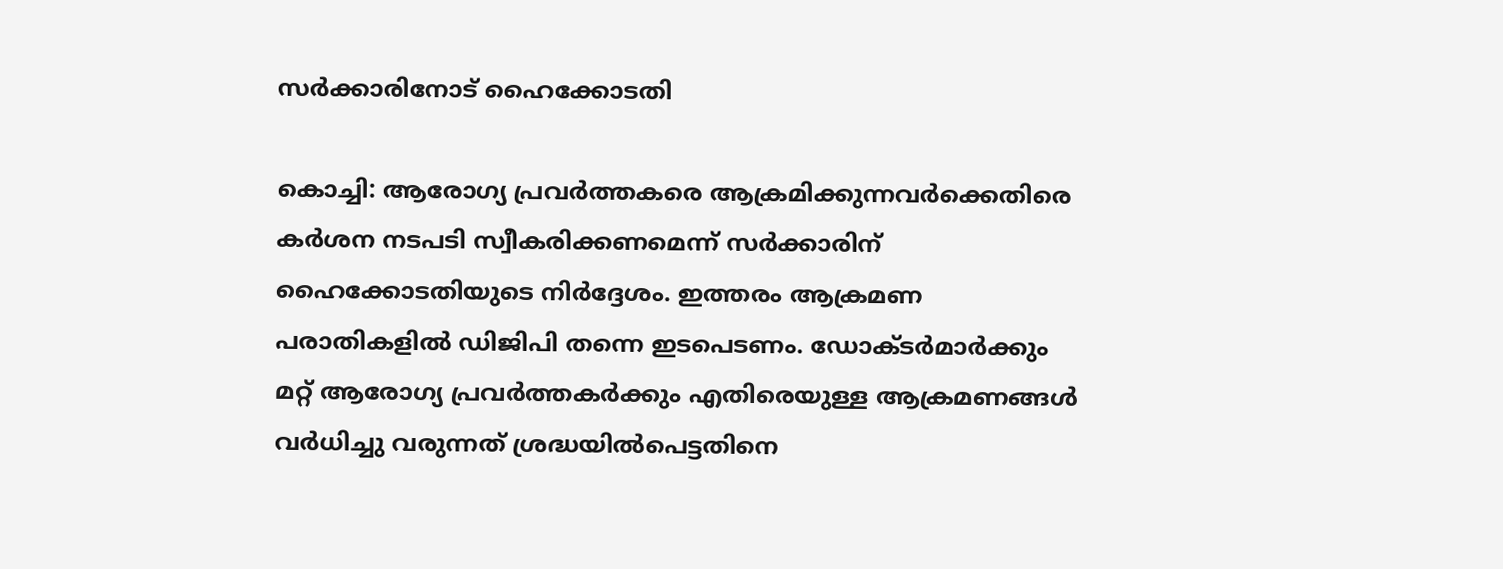സര്‍ക്കാരിനോട് ഹൈക്കോടതി

കൊച്ചി: ആരോഗ്യ പ്രവര്‍ത്തകരെ ആക്രമിക്കുന്നവര്‍ക്കെതിരെ കര്‍ശന നടപടി സ്വീകരിക്കണമെന്ന് സര്‍ക്കാരിന് ഹൈക്കോടതിയുടെ നിര്‍ദ്ദേശം. ഇത്തരം ആക്രമണ പരാതികളില്‍ ഡിജിപി തന്നെ ഇടപെടണം. ഡോക്ടര്‍മാര്‍ക്കും മറ്റ് ആരോഗ്യ പ്രവര്‍ത്തകര്‍ക്കും എതിരെയുള്ള ആക്രമണങ്ങള്‍ വര്‍ധിച്ചു വരുന്നത് ശ്രദ്ധയില്‍പെട്ടതിനെ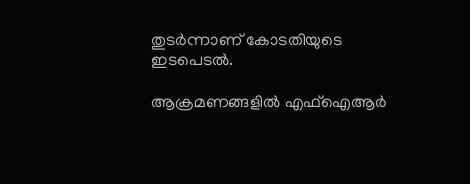തുടര്‍ന്നാണ് കോടതിയുടെ ഇടപെടല്‍.

ആക്രമണങ്ങളില്‍ എഫ്‌ഐആര്‍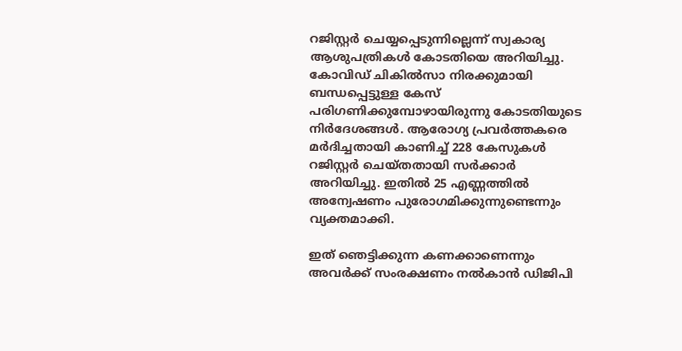റജിസ്റ്റര്‍ ചെയ്യപ്പെടുന്നില്ലെന്ന് സ്വകാര്യ ആശുപത്രികള്‍ കോടതിയെ അറിയിച്ചു. കോവിഡ് ചികില്‍സാ നിരക്കുമായി ബന്ധപ്പെട്ടുള്ള കേസ് പരിഗണിക്കുമ്പോഴായിരുന്നു കോടതിയുടെ നിര്‍ദേശങ്ങള്‍. ആരോഗ്യ പ്രവര്‍ത്തകരെ മര്‍ദിച്ചതായി കാണിച്ച് 228 കേസുകള്‍ റജിസ്റ്റര്‍ ചെയ്തതായി സര്‍ക്കാര്‍ അറിയിച്ചു. ഇതില്‍ 25 എണ്ണത്തില്‍ അന്വേഷണം പുരോഗമിക്കുന്നുണ്ടെന്നും വ്യക്തമാക്കി.

ഇത് ഞെട്ടിക്കുന്ന കണക്കാണെന്നും അവര്‍ക്ക് സംരക്ഷണം നല്‍കാന്‍ ഡിജിപി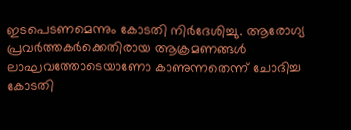ഇടപെടണമെന്നും കോടതി നിര്‍ദേശിച്ചു. ആരോഗ്യ പ്രവര്‍ത്തകര്‍ക്കെതിരായ ആക്രമണങ്ങള്‍ ലാഘവത്തോടെയാണോ കാണുന്നതെന്ന് ചോദിച്ച കോടതി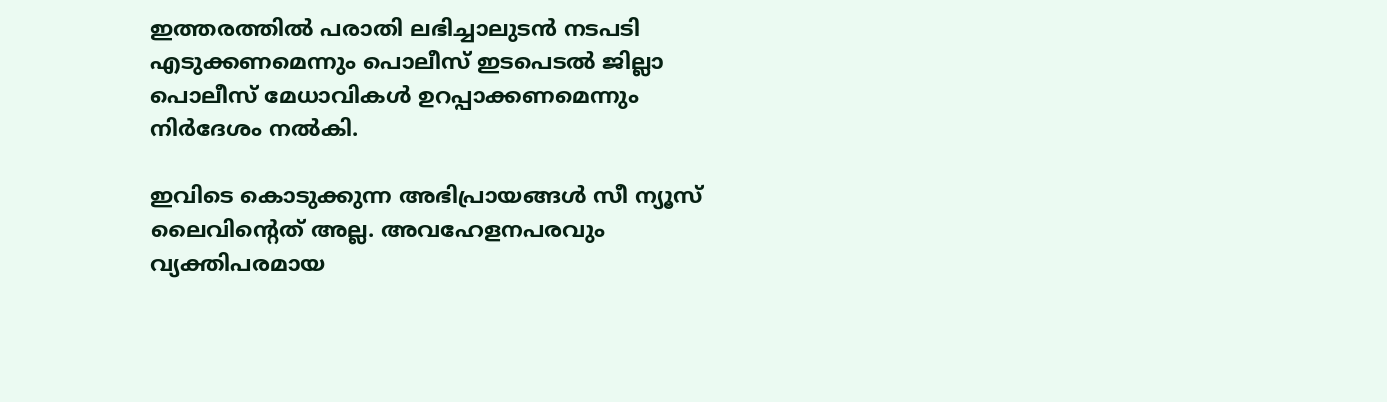ഇത്തരത്തില്‍ പരാതി ലഭിച്ചാലുടന്‍ നടപടി എടുക്കണമെന്നും പൊലീസ് ഇടപെടല്‍ ജില്ലാ പൊലീസ് മേധാവികള്‍ ഉറപ്പാക്കണമെന്നും നിര്‍ദേശം നല്‍കി.

ഇവിടെ കൊടുക്കുന്ന അഭിപ്രായങ്ങള്‍ സീ ന്യൂസ് ലൈവിന്റെത് അല്ല. അവഹേളനപരവും വ്യക്തിപരമായ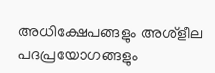അധിക്ഷേപങ്ങളും അശ്‌ളീല പദപ്രയോഗങ്ങളും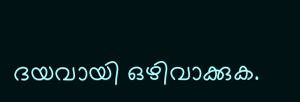ദയവായി ഒഴിവാക്കുക.